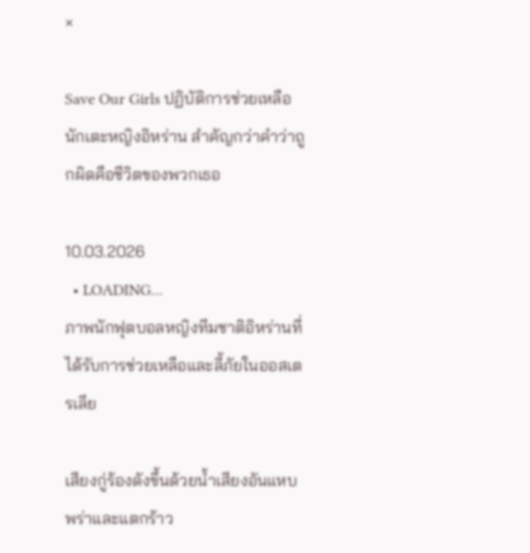×

Save Our Girls ปฏิบัติการช่วยเหลือนักเตะหญิงอิหร่าน สำคัญกว่าคำว่าถูกผิดคือชีวิตของพวกเธอ

10.03.2026
  • LOADING...
ภาพนักฟุตบอลหญิงทีมชาติอิหร่านที่ได้รับการช่วยเหลือและลี้ภัยในออสเตรเลีย

เสียงกู่ร้องดังขึ้นด้วยน้ำเสียงอันแหบพร่าและแตกร้าว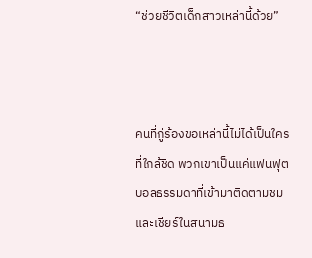“ช่วยชีวิตเด็กสาวเหล่านี้ด้วย”



คนที่กู่ร้องขอเหล่านี้ไม่ได้เป็นใครที่ใกล้ชิด พวกเขาเป็นแค่แฟนฟุตบอลธรรมดาที่เข้ามาติดตามชมและเชียร์ในสนามธ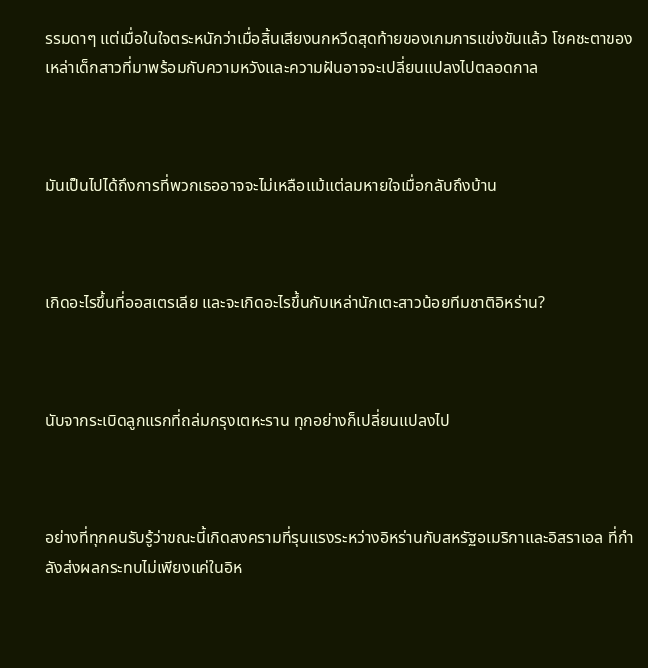รรมดาๆ แต่เมื่อในใจตระหนักว่าเมื่อสิ้นเสียงนกหวีดสุดท้ายของเกมการแข่งขันแล้ว โชคชะตาของเหล่าเด็กสาวที่มาพร้อมกับความหวังและความฝันอาจจะเปลี่ยนแปลงไปตลอดกาล



มันเป็นไปได้ถึงการที่พวกเธออาจจะไม่เหลือแม้แต่ลมหายใจเมื่อกลับถึงบ้าน



เกิดอะไรขึ้นที่ออสเตรเลีย และจะเกิดอะไรขึ้นกับเหล่านักเตะสาวน้อยทีมชาติอิหร่าน?



นับจากระเบิดลูกแรกที่ถล่มกรุงเตหะราน ทุกอย่างก็เปลี่ยนแปลงไป



อย่างที่ทุกคนรับรู้ว่าขณะนี้เกิดสงครามที่รุนแรงระหว่างอิหร่านกับสหรัฐอเมริกาและอิสราเอล ที่กำลังส่งผลกระทบไม่เพียงแค่ในอิห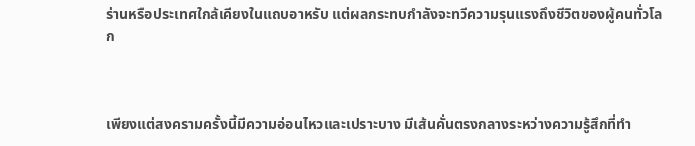ร่านหรือประเทศใกล้เคียงในแถบอาหรับ แต่ผลกระทบกำลังจะทวีความรุนแรงถึงชีวิตของผู้คนทั่วโลก



เพียงแต่สงครามครั้งนี้มีความอ่อนไหวและเปราะบาง มีเส้นคั่นตรงกลางระหว่างความรู้สึกที่ทำ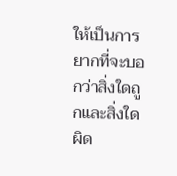ให้เป็นการยากที่จะบอกว่าสิ่งใดถูกและสิ่งใดผิด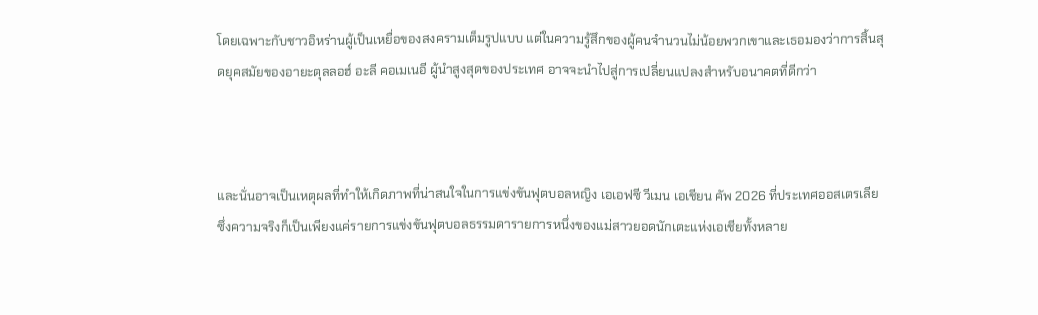โดยเฉพาะกับชาวอิหร่านผู้เป็นเหยื่อของสงครามเต็มรูปแบบ แต่ในความรู้สึกของผู้คนจำนวนไม่น้อยพวกเขาและเธอมองว่าการสิ้นสุดยุคสมัยของอายะตุลลอฮ์ อะลี คอเมเนอี ผู้นำสูงสุดของประเทศ อาจจะนำไปสู่การเปลี่ยนแปลงสำหรับอนาคตที่ดีกว่า



และนั่นอาจเป็นเหตุผลที่ทำให้เกิดภาพที่น่าสนใจในการแข่งขันฟุตบอลหญิง เอเอฟซี วีเมน เอเชียน คัพ 2026 ที่ประเทศออสเตรเลีย ซึ่งความจริงก็เป็นเพียงแค่รายการแข่งขันฟุตบอลธรรมดารายการหนึ่งของแม่สาวยอดนักเตะแห่งเอเชียทั้งหลาย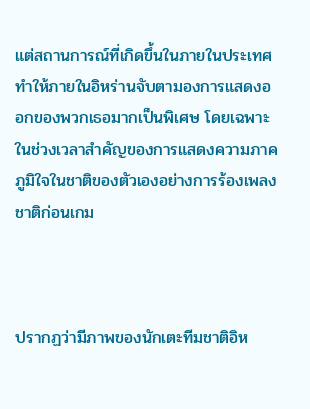แต่สถานการณ์ที่เกิดขึ้นในภายในประเทศทำให้ภายในอิหร่านจับตามองการแสดงออกของพวกเธอมากเป็นพิเศษ โดยเฉพาะในช่วงเวลาสำคัญของการแสดงความภาคภูมิใจในชาติของตัวเองอย่างการร้องเพลงชาติก่อนเกม



ปรากฏว่ามีภาพของนักเตะทีมชาติอิห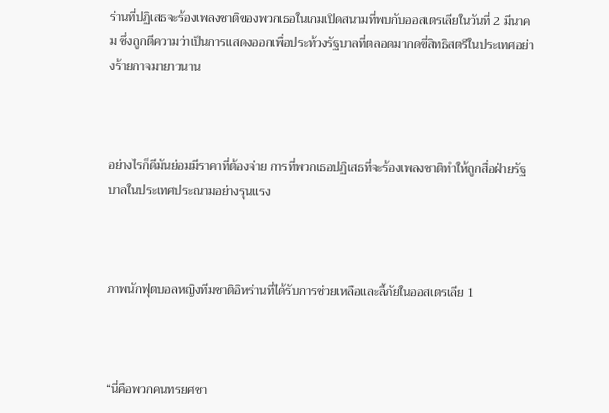ร่านที่ปฏิเสธจะร้องเพลงชาติของพวกเธอในเกมเปิดสนามที่พบกับออสเตรเลียในวันที่ 2 มีนาคม ซึ่งถูกตีความว่าเป็นการแสดงออกเพื่อประท้วงรัฐบาลที่ตลอดมากดขี่สิทธิสตรีในประเทศอย่างร้ายกาจมายาวนาน



อย่างไรก็ดีมันย่อมมีราคาที่ต้องจ่าย การที่พวกเธอปฏิเสธที่จะร้องเพลงชาติทำให้ถูกสื่อฝ่ายรัฐบาลในประเทศประณามอย่างรุนแรง



ภาพนักฟุตบอลหญิงทีมชาติอิหร่านที่ได้รับการช่วยเหลือและลี้ภัยในออสเตรเลีย 1



“นี่คือพวกคนทรยศชา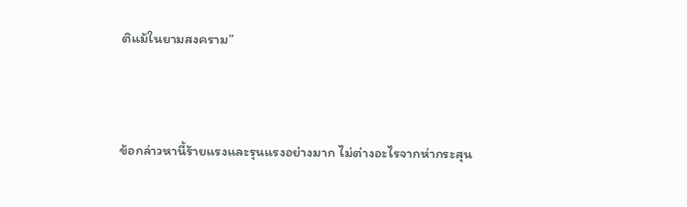ติแม้ในยามสงคราม”



ข้อกล่าวหานี้ร้ายแรงและรุนแรงอย่างมาก ไม่ต่างอะไรจากห่ากระสุน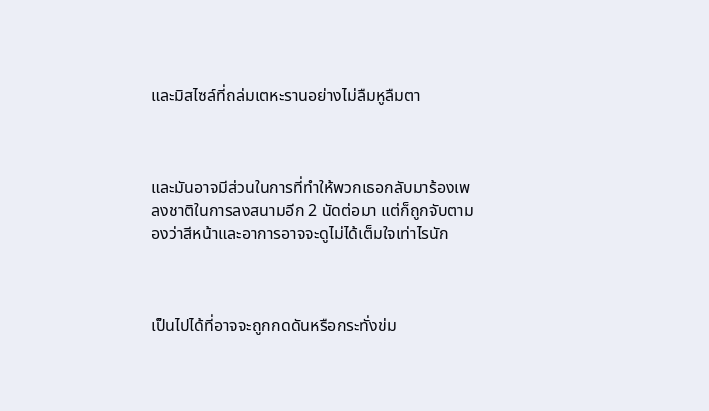และมิสไซล์ที่ถล่มเตหะรานอย่างไม่ลืมหูลืมตา



และมันอาจมีส่วนในการที่ทำให้พวกเธอกลับมาร้องเพลงชาติในการลงสนามอีก 2 นัดต่อมา แต่ก็ถูกจับตามองว่าสีหน้าและอาการอาจจะดูไม่ได้เต็มใจเท่าไรนัก



เป็นไปได้ที่อาจจะถูกกดดันหรือกระทั่งข่ม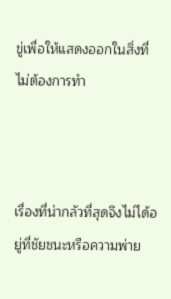ขู่เพื่อให้แสดงออกในสิ่งที่ไม่ต้องการทำ



เรื่องที่น่ากลัวที่สุดจึงไม่ได้อยู่ที่ชัยชนะหรือความพ่าย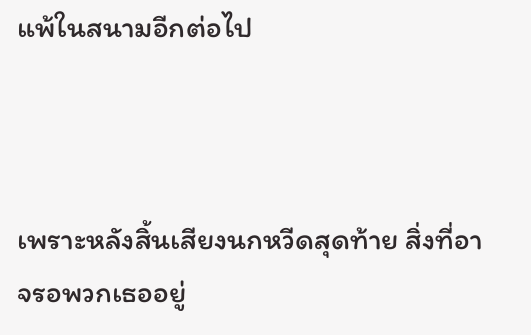แพ้ในสนามอีกต่อไป



เพราะหลังสิ้นเสียงนกหวีดสุดท้าย สิ่งที่อาจรอพวกเธออยู่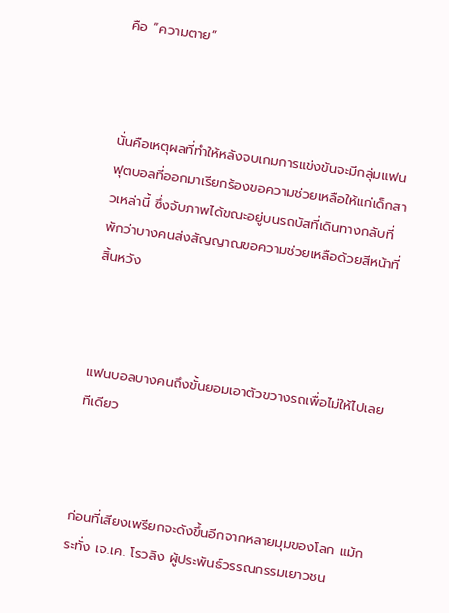คือ “ความตาย”



นั่นคือเหตุผลที่ทำให้หลังจบเกมการแข่งขันจะมีกลุ่มแฟนฟุตบอลที่ออกมาเรียกร้องขอความช่วยเหลือให้แก่เด็กสาวเหล่านี้ ซึ่งจับภาพได้ขณะอยู่บนรถบัสที่เดินทางกลับที่พักว่าบางคนส่งสัญญาณขอความช่วยเหลือด้วยสีหน้าที่สิ้นหวัง



แฟนบอลบางคนถึงขั้นยอมเอาตัวขวางรถเพื่อไม่ให้ไปเลยทีเดียว



ก่อนที่เสียงเพรียกจะดังขึ้นอีกจากหลายมุมของโลก แม้กระทั่ง เจ.เค. โรวลิง ผู้ประพันธ์วรรณกรรมเยาวชน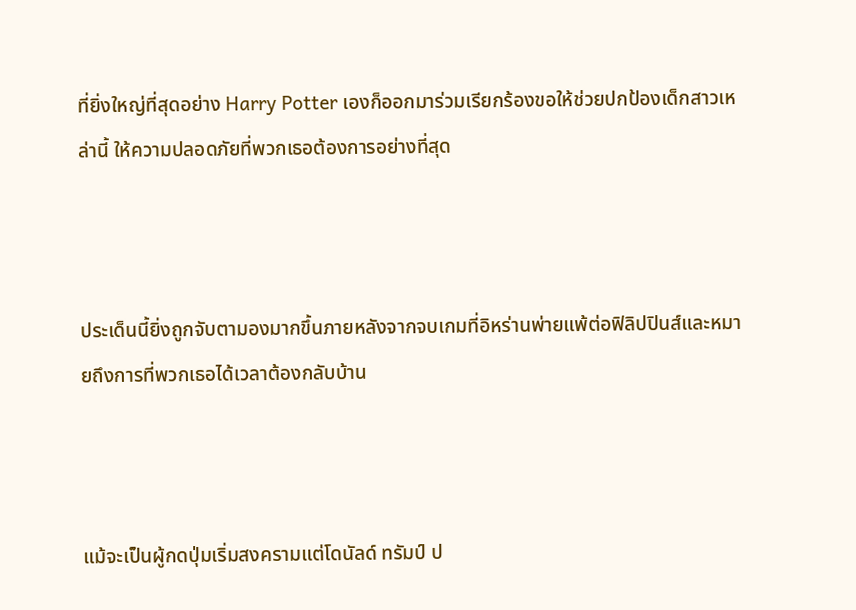ที่ยิ่งใหญ่ที่สุดอย่าง Harry Potter เองก็ออกมาร่วมเรียกร้องขอให้ช่วยปกป้องเด็กสาวเหล่านี้ ให้ความปลอดภัยที่พวกเธอต้องการอย่างที่สุด



ประเด็นนี้ยิ่งถูกจับตามองมากขึ้นภายหลังจากจบเกมที่อิหร่านพ่ายแพ้ต่อฟิลิปปินส์และหมายถึงการที่พวกเธอได้เวลาต้องกลับบ้าน



แม้จะเป็นผู้กดปุ่มเริ่มสงครามแต่โดนัลด์ ทรัมป์ ป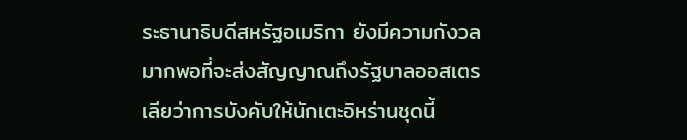ระธานาธิบดีสหรัฐอเมริกา ยังมีความกังวลมากพอที่จะส่งสัญญาณถึงรัฐบาลออสเตรเลียว่าการบังคับให้นักเตะอิหร่านชุดนี้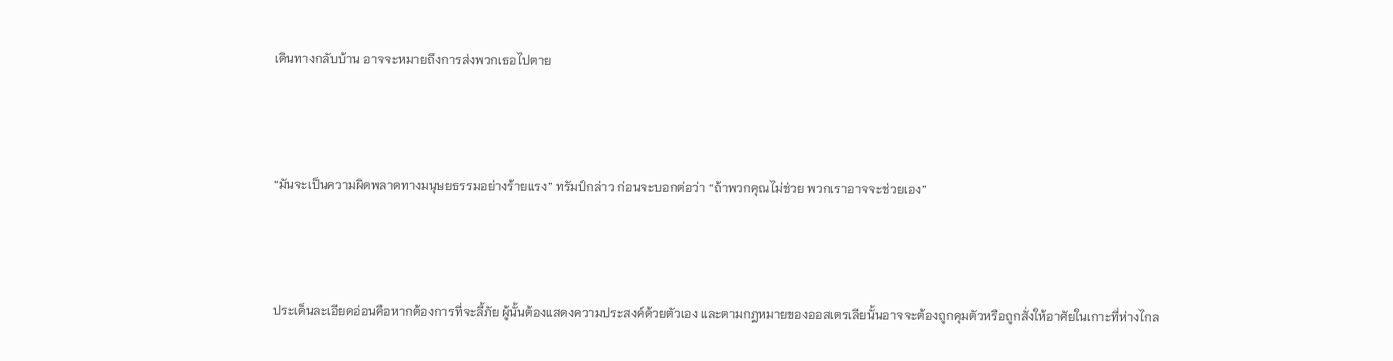เดินทางกลับบ้าน อาจจะหมายถึงการส่งพวกเธอไปตาย



“มันจะเป็นความผิดพลาดทางมนุษยธรรมอย่างร้ายแรง” ทรัมป์กล่าว ก่อนจะบอกต่อว่า “ถ้าพวกคุณไม่ช่วย พวกเราอาจจะช่วยเอง”



ประเด็นละเอียดอ่อนคือหากต้องการที่จะลี้ภัย ผู้นั้นต้องแสดงความประสงค์ด้วยตัวเอง และตามกฎหมายของออสเตรเลียนั้นอาจจะต้องถูกคุมตัวหรือถูกสั่งให้อาศัยในเกาะที่ห่างไกล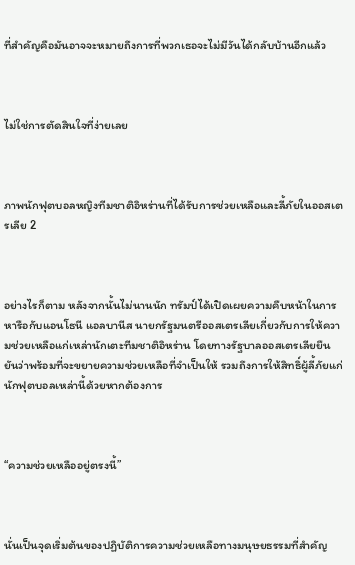ที่สำคัญคือมันอาจจะหมายถึงการที่พวกเธอจะไม่มีวันได้กลับบ้านอีกแล้ว



ไม่ใช่การตัดสินใจที่ง่ายเลย



ภาพนักฟุตบอลหญิงทีมชาติอิหร่านที่ได้รับการช่วยเหลือและลี้ภัยในออสเตรเลีย 2



อย่างไรก็ตาม หลังจากนั้นไม่นานนัก ทรัมป์ได้เปิดเผยความคืบหน้าในการหารือกับแอนโธนี แอลบานีส นายกรัฐมนตรีออสเตรเลียเกี่ยวกับการให้ความช่วยเหลือแก่เหล่านักเตะทีมชาติอิหร่าน โดยทางรัฐบาลออสเตรเลียยืนยันว่าพร้อมที่จะขยายความช่วยเหลือที่จำเป็นให้ รวมถึงการให้สิทธิ์ผู้ลี้ภัยแก่นักฟุตบอลเหล่านี้ด้วยหากต้องการ



“ความช่วยเหลืออยู่ตรงนี้”



นั่นเป็นจุดเริ่มต้นของปฏิบัติการความช่วยเหลือทางมนุษยธรรมที่สำคัญ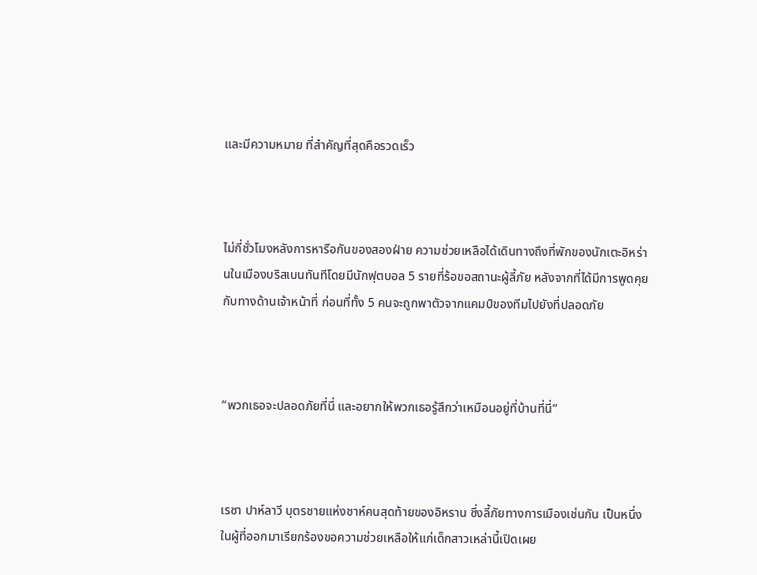และมีความหมาย ที่สำคัญที่สุดคือรวดเร็ว



ไม่กี่ชั่วโมงหลังการหารือกันของสองฝ่าย ความช่วยเหลือได้เดินทางถึงที่พักของนักเตะอิหร่านในเมืองบริสเบนทันทีโดยมีนักฟุตบอล 5 รายที่ร้อขอสถานะผู้ลี้ภัย หลังจากที่ได้มีการพูดคุยกับทางด้านเจ้าหน้าที่ ก่อนที่ทั้ง 5 คนจะถูกพาตัวจากแคมป์ของทีมไปยังที่ปลอดภัย



“พวกเธอจะปลอดภัยที่นี่ และอยากให้พวกเธอรู้สึกว่าเหมือนอยู่ที่บ้านที่นี่”



เรซา ปาห์ลาวี บุตรชายแห่งชาห์คนสุดท้ายของอิหราน ซึ่งลี้ภัยทางการเมืองเช่นกัน เป็นหนึ่งในผู้ที่ออกมาเรียกร้องขอความช่วยเหลือให้แก่เด็กสาวเหล่านี้เปิดเผย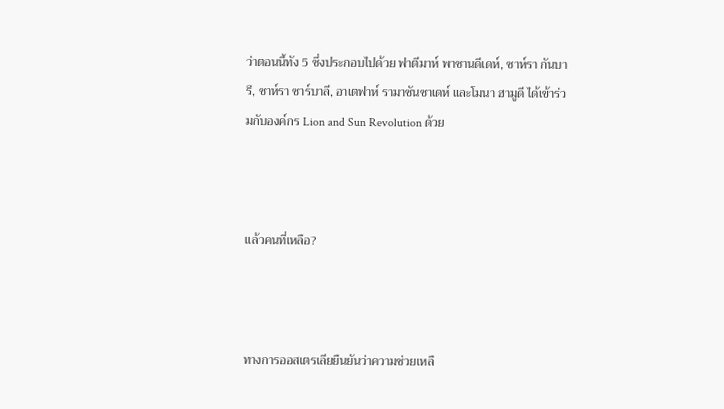ว่าตอนนี้ทัง 5 ซึ่งประกอบไปด้วย ฟาตีมาห์ พาซานดีเดห์, ซาห์รา กันบารี, ซาห์รา ซาร์บาลี, อาเตฟาห์ รามาซันซาเดห์ และโมนา ฮามูดี ได้เข้าร่วมกับองค์กร Lion and Sun Revolution ด้วย



แล้วคนที่เหลือ?



ทางการออสเตรเลียยืนยันว่าความช่วยเหลื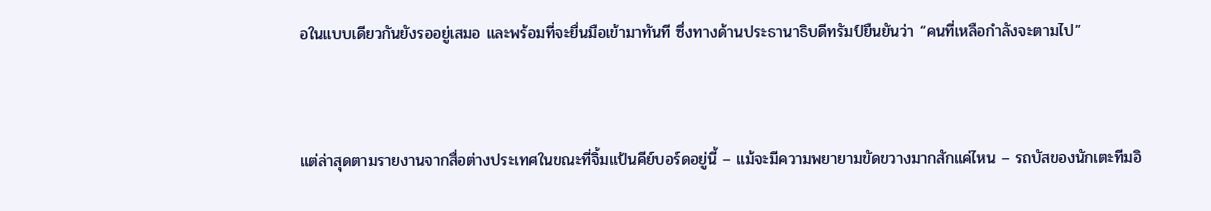อในแบบเดียวกันยังรออยู่เสมอ และพร้อมที่จะยื่นมือเข้ามาทันที ซึ่งทางด้านประธานาธิบดีทรัมป์ยืนยันว่า “คนที่เหลือกำลังจะตามไป”



แต่ล่าสุดตามรายงานจากสื่อต่างประเทศในขณะที่จิ้มแป้นคีย์บอร์ดอยู่นี้ – แม้จะมีความพยายามขัดขวางมากสักแค่ไหน – รถบัสของนักเตะทีมอิ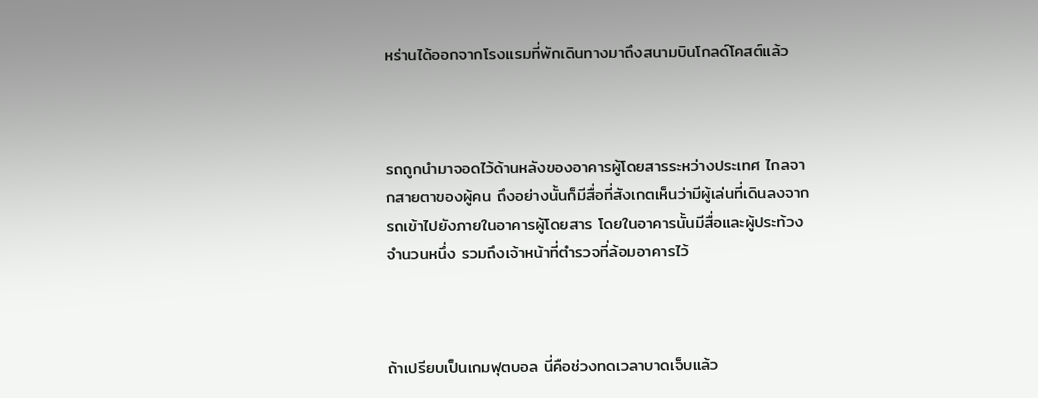หร่านได้ออกจากโรงแรมที่พักเดินทางมาถึงสนามบินโกลด์โคสต์แล้ว



รถถูกนำมาจอดไว้ด้านหลังของอาคารผู้โดยสารระหว่างประเทศ ไกลจากสายตาของผู้คน ถึงอย่างนั้นก็มีสื่อที่สังเกตเห็นว่ามีผู้เล่นที่เดินลงจากรถเข้าไปยังภายในอาคารผู้โดยสาร โดยในอาคารนั้นมีสื่อและผู้ประท้วงจำนวนหนึ่ง รวมถึงเจ้าหน้าที่ตำรวจที่ล้อมอาคารไว้



ถ้าเปรียบเป็นเกมฟุตบอล นี่คือช่วงทดเวลาบาดเจ็บแล้ว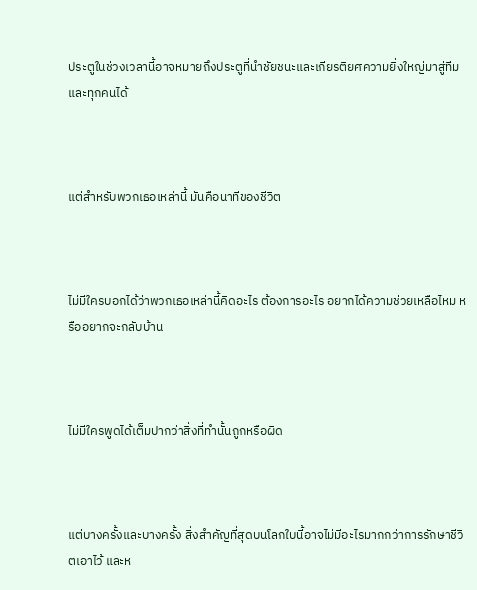ประตูในช่วงเวลานี้อาจหมายถึงประตูที่นำชัยชนะและเกียรติยศความยิ่งใหญ่มาสู่ทีมและทุกคนได้



แต่สำหรับพวกเธอเหล่านี้ มันคือนาทีของชีวิต



ไม่มีใครบอกได้ว่าพวกเธอเหล่านี้คิดอะไร ต้องการอะไร อยากได้ความช่วยเหลือไหม หรืออยากจะกลับบ้าน



ไม่มีใครพูดได้เต็มปากว่าสิ่งที่ทำนั้นถูกหรือผิด



แต่บางครั้งและบางครั้ง สิ่งสำคัญที่สุดบนโลกใบนี้อาจไม่มีอะไรมากกว่าการรักษาชีวิตเอาไว้ และห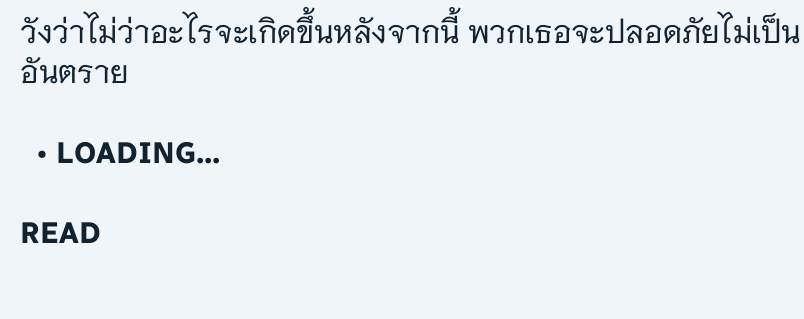วังว่าไม่ว่าอะไรจะเกิดขึ้นหลังจากนี้ พวกเธอจะปลอดภัยไม่เป็นอันตราย

  • LOADING...

READ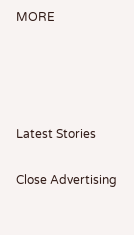MORE




Latest Stories

Close Advertising